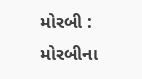મોરબી : મોરબીના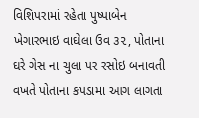વિશિપરામાં રહેતા પુષ્પાબેન ખેગારભાઇ વાઘેલા ઉવ ૩૨, પોતાના ઘરે ગેસ ના ચુલા પર રસોઇ બનાવતી વખતે પોતાના કપડામા આગ લાગતા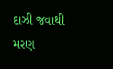દાઝી જવાથી મરણ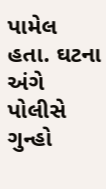પામેલ હતા. ઘટના અંગે પોલીસે ગુન્હો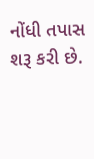નોંધી તપાસ શરૂ કરી છે.